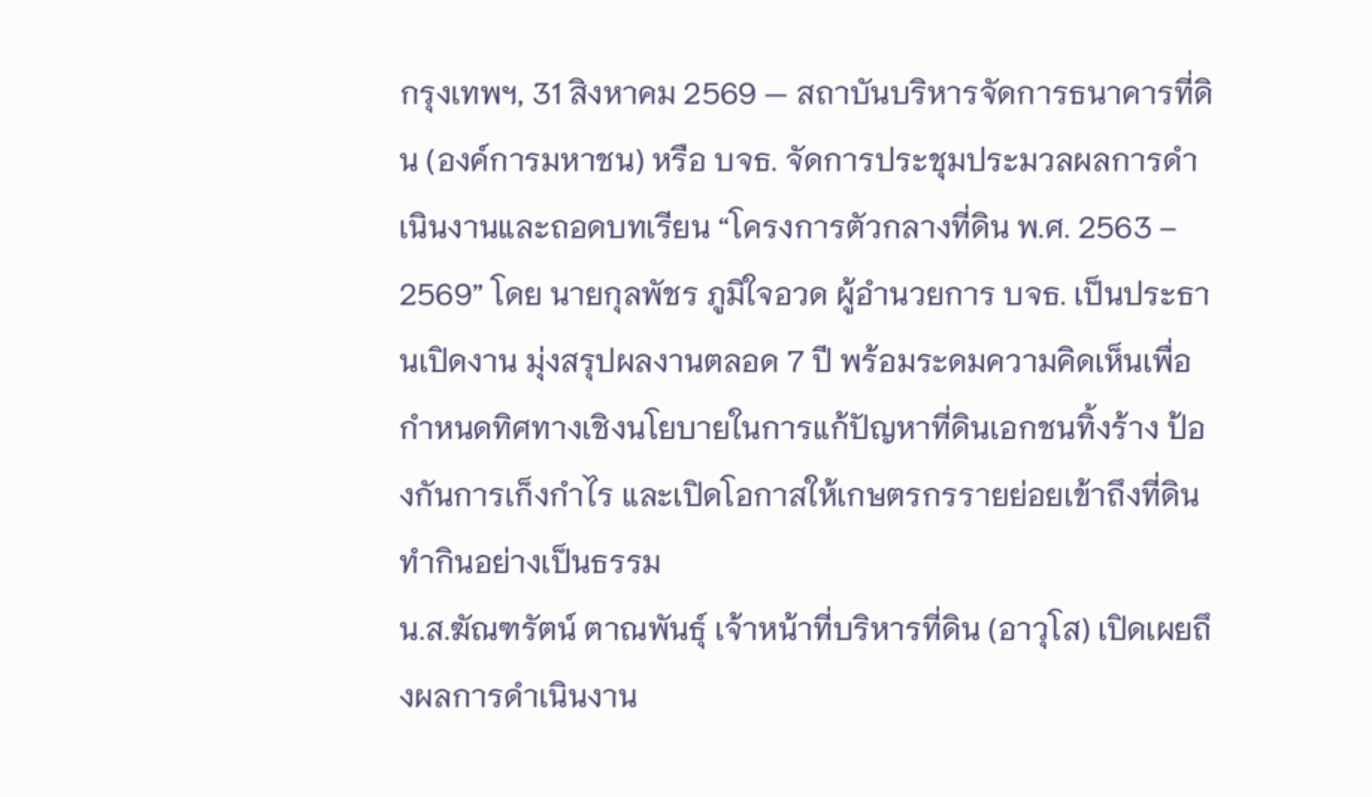กรุงเทพฯ, 31 สิงหาคม 2569 — สถาบันบริหารจัดการธนาคารที่ดิน (องค์การมหาชน) หรือ บจธ. จัดการประชุมประมวลผลการดำเนินงานและถอดบทเรียน “โครงการตัวกลางที่ดิน พ.ศ. 2563 – 2569” โดย นายกุลพัชร ภูมิใจอวด ผู้อำนวยการ บจธ. เป็นประธานเปิดงาน มุ่งสรุปผลงานตลอด 7 ปี พร้อมระดมความคิดเห็นเพื่อกำหนดทิศทางเชิงนโยบายในการแก้ปัญหาที่ดินเอกชนทิ้งร้าง ป้องกันการเก็งกำไร และเปิดโอกาสให้เกษตรกรรายย่อยเข้าถึงที่ดินทำกินอย่างเป็นธรรม
น.ส.ฆัณฑรัตน์ ตาณพันธุ์ เจ้าหน้าที่บริหารที่ดิน (อาวุโส) เปิดเผยถึงผลการดำเนินงาน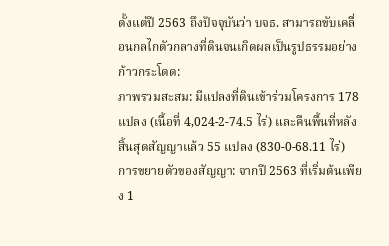ตั้งแต่ปี 2563 ถึงปัจจุบันว่า บจธ. สามารถขับเคลื่อนกลไกตัวกลางที่ดินจนเกิดผลเป็นรูปธรรมอย่างก้าวกระโดด:
ภาพรวมสะสม: มีแปลงที่ดินเข้าร่วมโครงการ 178 แปลง (เนื้อที่ 4,024-2-74.5 ไร่) และคืนพื้นที่หลังสิ้นสุดสัญญาแล้ว 55 แปลง (830-0-68.11 ไร่)
การขยายตัวของสัญญา: จากปี 2563 ที่เริ่มต้นเพียง 1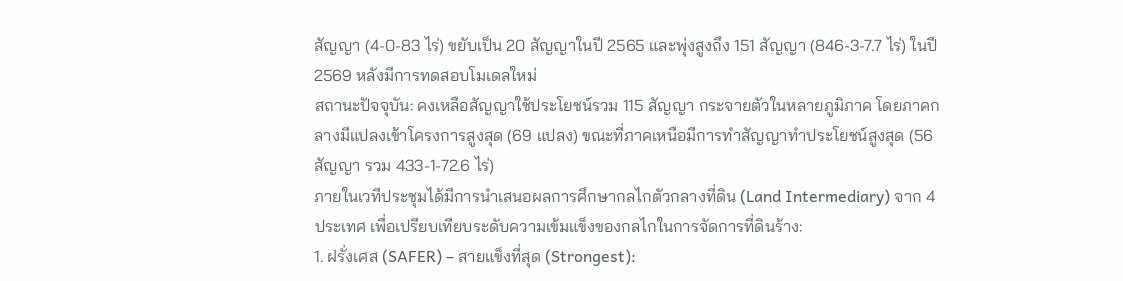สัญญา (4-0-83 ไร่) ขยับเป็น 20 สัญญาในปี 2565 และพุ่งสูงถึง 151 สัญญา (846-3-7.7 ไร่) ในปี 2569 หลังมีการทดสอบโมเดลใหม่
สถานะปัจจุบัน: คงเหลือสัญญาใช้ประโยชน์รวม 115 สัญญา กระจายตัวในหลายภูมิภาค โดยภาคกลางมีแปลงเข้าโครงการสูงสุด (69 แปลง) ขณะที่ภาคเหนือมีการทำสัญญาทำประโยชน์สูงสุด (56 สัญญา รวม 433-1-72.6 ไร่)
ภายในเวทีประชุมได้มีการนำเสนอผลการศึกษากลไกตัวกลางที่ดิน (Land Intermediary) จาก 4 ประเทศ เพื่อเปรียบเทียบระดับความเข้มแข็งของกลไกในการจัดการที่ดินร้าง:
1. ฝรั่งเศส (SAFER) – สายแข็งที่สุด (Strongest):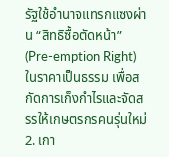รัฐใช้อำนาจแทรกแซงผ่าน “สิทธิซื้อตัดหน้า” (Pre-emption Right) ในราคาเป็นธรรม เพื่อสกัดการเก็งกำไรและจัดสรรให้เกษตรกรคนรุ่นใหม่
2. เกา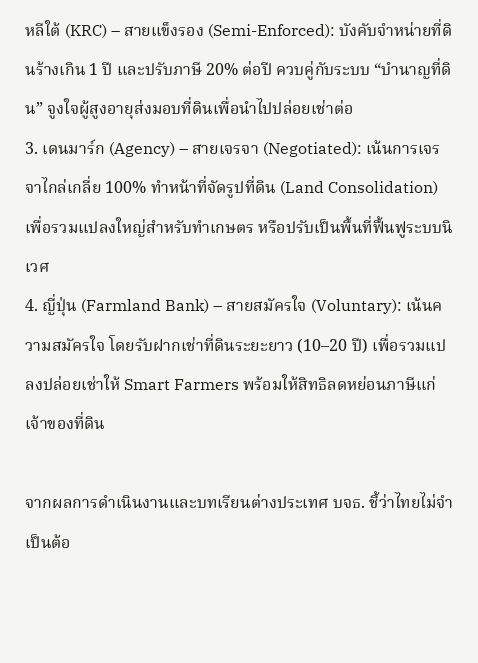หลีใต้ (KRC) – สายแข็งรอง (Semi-Enforced): บังคับจำหน่ายที่ดินร้างเกิน 1 ปี และปรับภาษี 20% ต่อปี ควบคู่กับระบบ “บำนาญที่ดิน” จูงใจผู้สูงอายุส่งมอบที่ดินเพื่อนำไปปล่อยเช่าต่อ
3. เดนมาร์ก (Agency) – สายเจรจา (Negotiated): เน้นการเจรจาไกล่เกลี่ย 100% ทำหน้าที่จัดรูปที่ดิน (Land Consolidation) เพื่อรวมแปลงใหญ่สำหรับทำเกษตร หรือปรับเป็นพื้นที่ฟื้นฟูระบบนิเวศ
4. ญี่ปุ่น (Farmland Bank) – สายสมัครใจ (Voluntary): เน้นความสมัครใจ โดยรับฝากเช่าที่ดินระยะยาว (10–20 ปี) เพื่อรวมแปลงปล่อยเช่าให้ Smart Farmers พร้อมให้สิทธิลดหย่อนภาษีแก่เจ้าของที่ดิน

จากผลการดำเนินงานและบทเรียนต่างประเทศ บจธ. ชี้ว่าไทยไม่จำเป็นต้อ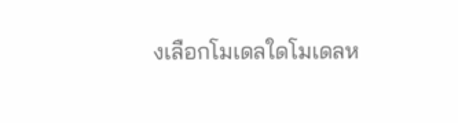งเลือกโมเดลใดโมเดลห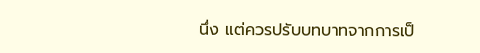นึ่ง แต่ควรปรับบทบาทจากการเป็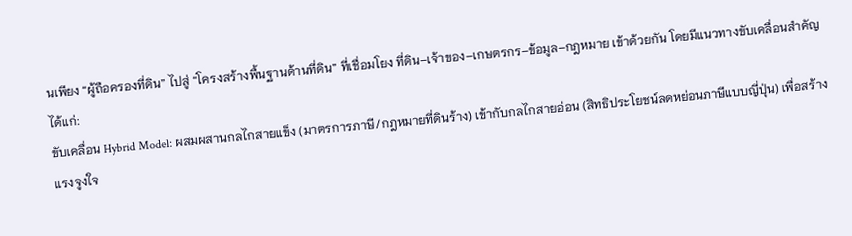นเพียง “ผู้ถือครองที่ดิน” ไปสู่ “โครงสร้างพื้นฐานด้านที่ดิน” ที่เชื่อมโยง ที่ดิน–เจ้าของ–เกษตรกร–ข้อมูล–กฎหมาย เข้าด้วยกัน โดยมีแนวทางขับเคลื่อนสำคัญ ได้แก่:
ขับเคลื่อน Hybrid Model: ผสมผสานกลไกสายแข็ง (มาตรการภาษี/กฎหมายที่ดินร้าง) เข้ากับกลไกสายอ่อน (สิทธิประโยชน์ลดหย่อนภาษีแบบญี่ปุ่น) เพื่อสร้างแรงจูงใจ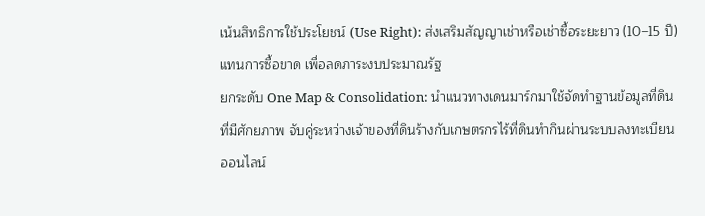เน้นสิทธิการใช้ประโยชน์ (Use Right): ส่งเสริมสัญญาเช่าหรือเช่าซื้อระยะยาว (10–15 ปี) แทนการซื้อขาด เพื่อลดภาระงบประมาณรัฐ
ยกระดับ One Map & Consolidation: นำแนวทางเดนมาร์กมาใช้จัดทำฐานข้อมูลที่ดินที่มีศักยภาพ จับคู่ระหว่างเจ้าของที่ดินร้างกับเกษตรกรไร้ที่ดินทำกินผ่านระบบลงทะเบียนออนไลน์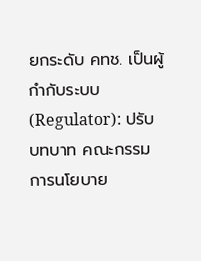ยกระดับ คทช. เป็นผู้กำกับระบบ (Regulator): ปรับบทบาท คณะกรรมการนโยบาย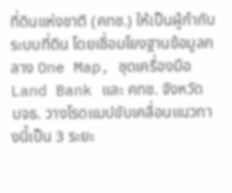ที่ดินแห่งชาติ (คทช.) ให้เป็นผู้กำกับระบบที่ดิน โดยเชื่อมโยงฐานข้อมูลกลาง One Map, ชุดเครื่องมือ Land Bank และ คทช. จังหวัด
บจธ. วางโรดแมปขับเคลื่อนแนวทางนี้เป็น 3 ระยะ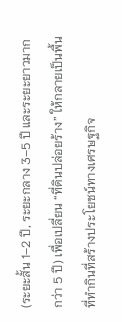(ระยะสั้น 1–2 ปี, ระยะกลาง 3–5 ปี และระยะยาวมากกว่า 5 ปี) เพื่อเปลี่ยน “ที่ดินปล่อยร้าง” ให้กลายเป็นพื้นที่ทำกินที่สร้างประโยชน์ทางเศรษฐกิจ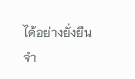ได้อย่างยั่งยืน
จำ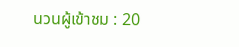นวนผู้เข้าชม : 20